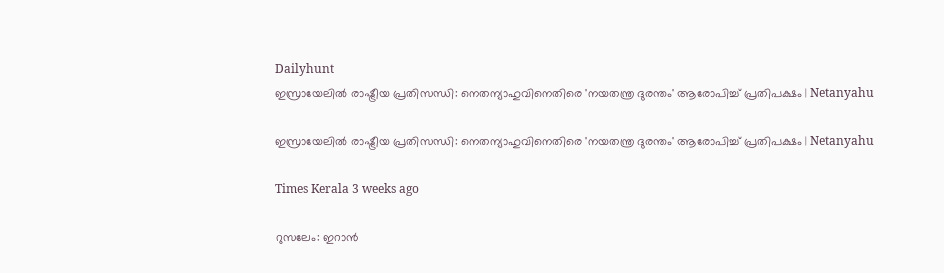Dailyhunt
ഇസ്രായേലില്‍ രാഷ്ട്രീയ പ്രതിസന്ധി: നെതന്യാഹുവിനെതിരെ 'നയതന്ത്ര ദുരന്തം' ആരോപിച്ച്‌ പ്രതിപക്ഷം | Netanyahu

ഇസ്രായേലില്‍ രാഷ്ട്രീയ പ്രതിസന്ധി: നെതന്യാഹുവിനെതിരെ 'നയതന്ത്ര ദുരന്തം' ആരോപിച്ച്‌ പ്രതിപക്ഷം | Netanyahu

Times Kerala 3 weeks ago

റുസലേം: ഇറാൻ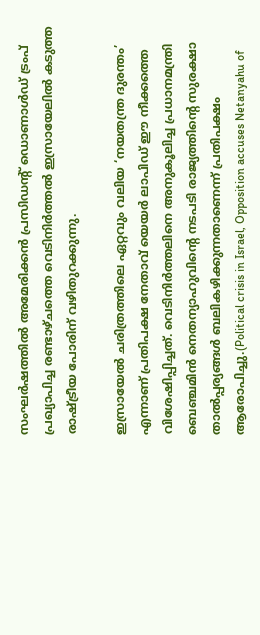സംഘർഷത്തില്‍ അമേരിക്കൻ പ്രസിഡന്റ് ഡൊണാള്‍ഡ് ട്രംപ് പ്രഖ്യാപിച്ച രണ്ടാഴ്ചത്തെ വെടിനിർത്തല്‍ ഇസ്രായേലില്‍ കടുത്ത രാഷ്ട്രീയ പോരിന് വഴിതുറക്കുന്നു.

ഇസ്രായേല്‍ ചരിത്രത്തിലെ ഏറ്റവും വലിയ ‘നയതന്ത്ര ദുരന്തം’ എന്നാണ് പ്രതിപക്ഷ നേതാവ് യെയർ ലാപിഡ് ഈ നീക്കത്തെ വിശേഷിപ്പിച്ചത്. വെടിനിർത്തലിനെ അനുകൂലിച്ച പ്രധാനമന്ത്രി ബെഞ്ചമിൻ നെതന്യാഹുവിന്റെ നടപടി രാജ്യത്തിന്റെ സുരക്ഷാ താല്‍പ്പര്യങ്ങള്‍ ബലികഴിക്കുന്നതാണെന്ന് പ്രതിപക്ഷം ആരോപിച്ചു.(Political crisis in Israel, Opposition accuses Netanyahu of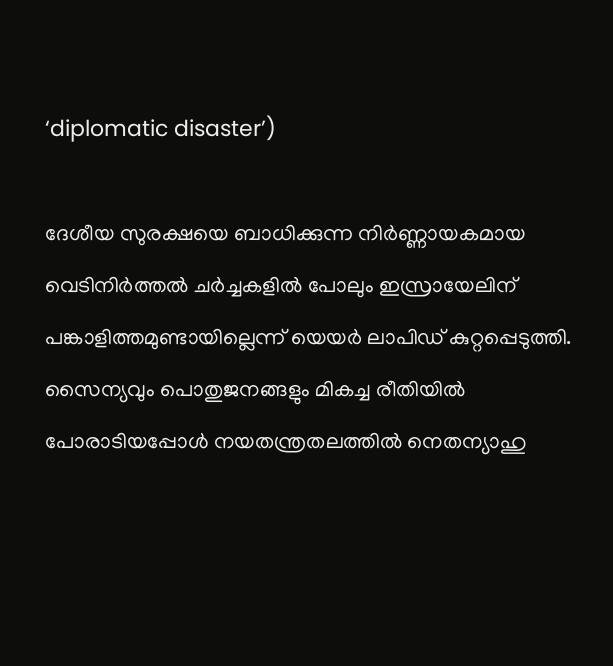‘diplomatic disaster’)

ദേശീയ സുരക്ഷയെ ബാധിക്കുന്ന നിർണ്ണായകമായ വെടിനിർത്തല്‍ ചർച്ചകളില്‍ പോലും ഇസ്രായേലിന് പങ്കാളിത്തമുണ്ടായില്ലെന്ന് യെയർ ലാപിഡ് കുറ്റപ്പെടുത്തി. സൈന്യവും പൊതുജനങ്ങളും മികച്ച രീതിയില്‍ പോരാടിയപ്പോള്‍ നയതന്ത്രതലത്തില്‍ നെതന്യാഹു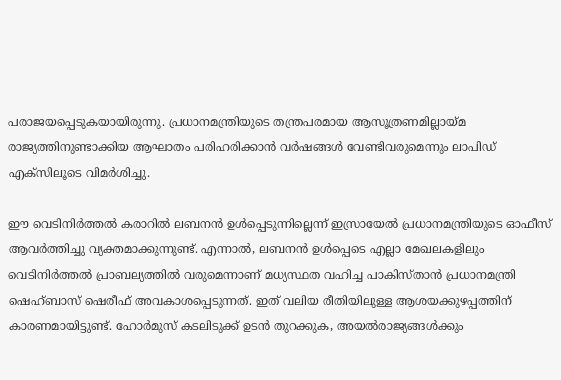പരാജയപ്പെടുകയായിരുന്നു. പ്രധാനമന്ത്രിയുടെ തന്ത്രപരമായ ആസൂത്രണമില്ലായ്മ രാജ്യത്തിനുണ്ടാക്കിയ ആഘാതം പരിഹരിക്കാൻ വർഷങ്ങള്‍ വേണ്ടിവരുമെന്നും ലാപിഡ് എക്സിലൂടെ വിമർശിച്ചു.

ഈ വെടിനിർത്തല്‍ കരാറില്‍ ലബനൻ ഉള്‍പ്പെടുന്നില്ലെന്ന് ഇസ്രായേല്‍ പ്രധാനമന്ത്രിയുടെ ഓഫീസ് ആവർത്തിച്ചു വ്യക്തമാക്കുന്നുണ്ട്. എന്നാല്‍, ലബനൻ ഉള്‍പ്പെടെ എല്ലാ മേഖലകളിലും വെടിനിർത്തല്‍ പ്രാബല്യത്തില്‍ വരുമെന്നാണ് മധ്യസ്ഥത വഹിച്ച പാകിസ്താൻ പ്രധാനമന്ത്രി ഷെഹ്ബാസ് ഷെരീഫ് അവകാശപ്പെടുന്നത്. ഇത് വലിയ രീതിയിലുള്ള ആശയക്കുഴപ്പത്തിന് കാരണമായിട്ടുണ്ട്. ഹോർമുസ് കടലിടുക്ക് ഉടൻ തുറക്കുക, അയല്‍രാജ്യങ്ങള്‍ക്കും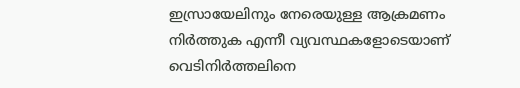ഇസ്രായേലിനും നേരെയുള്ള ആക്രമണം നിർത്തുക എന്നീ വ്യവസ്ഥകളോടെയാണ് വെടിനിർത്തലിനെ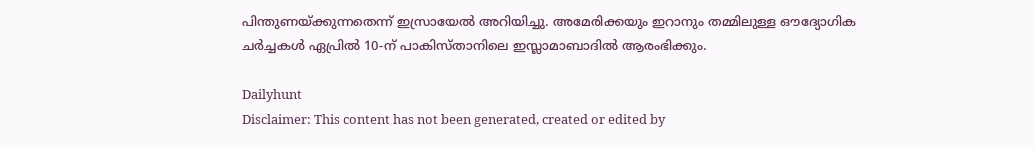പിന്തുണയ്ക്കുന്നതെന്ന് ഇസ്രായേല്‍ അറിയിച്ചു. അമേരിക്കയും ഇറാനും തമ്മിലുള്ള ഔദ്യോഗിക ചർച്ചകള്‍ ഏപ്രില്‍ 10-ന് പാകിസ്താനിലെ ഇസ്ലാമാബാദില്‍ ആരംഭിക്കും.

Dailyhunt
Disclaimer: This content has not been generated, created or edited by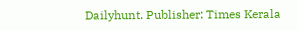Dailyhunt. Publisher: Times Kerala